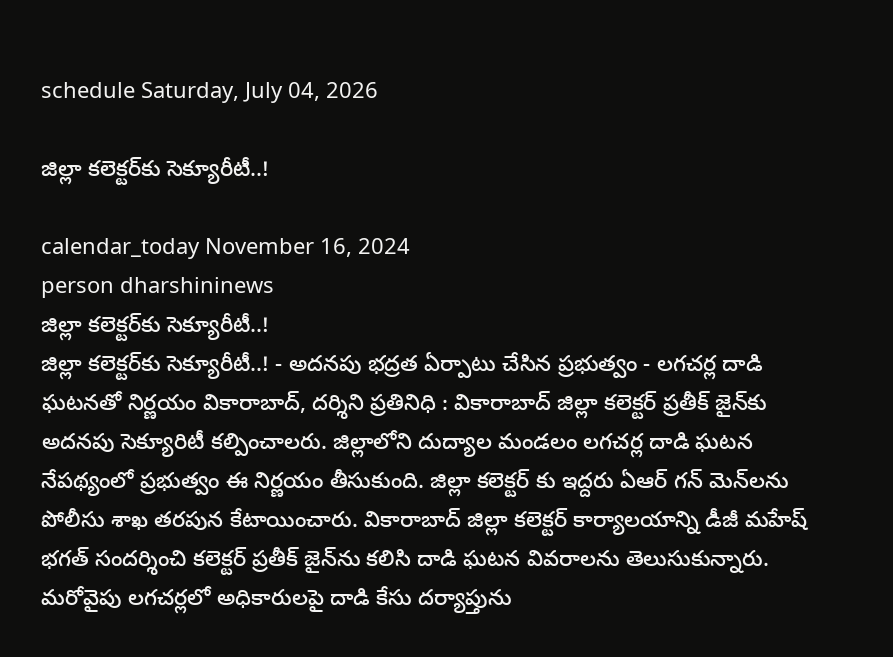schedule Saturday, July 04, 2026

జిల్లా కలెక్టర్‌కు సెక్యూరీటీ..!

calendar_today November 16, 2024
person dharshininews
జిల్లా కలెక్టర్‌కు సెక్యూరీటీ..!
జిల్లా కలెక్టర్‌కు సెక్యూరీటీ..! - అదనపు భద్రత ఏర్పాటు చేసిన ప్రభుత్వం - లగచర్ల దాడి ఘటనతో నిర్ణయం వికారాబాద్, దర్శిని ప్రతినిధి : వికారాబాద్‌ జిల్లా కలెక్టర్ ప్రతీక్ జైన్‌కు అదనపు సెక్యూరిటీ కల్పించాలరు. జిల్లాలోని దుద్యాల మండలం లగచర్ల దాడి ఘటన నేపథ్యంలో ప్రభుత్వం ఈ నిర్ణయం తీసుకుంది. జిల్లా కలెక్టర్ కు ఇద్దరు ఏఆర్ గన్‌ మెన్‌లను పోలీసు శాఖ తరపున కేటాయించారు. వికారాబాద్ జిల్లా కలెక్టర్ కార్యాలయాన్ని డీజీ మహేష్‌ భగత్ సందర్శించి కలెక్టర్ ప్రతీక్ జైన్‌ను కలిసి దాడి ఘటన వివరాలను తెలుసుకున్నారు. మరోవైపు లగచర్లలో అధికారులపై దాడి కేసు దర్యాప్తును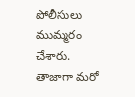పోలీసులు ముమ్మరం చేశారు. తాజాగా మరో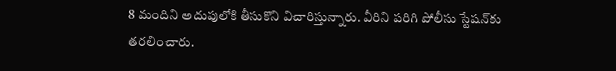8 మందిని అదుపులోకి తీసుకొని విచారిస్తున్నారు. వీరిని పరిగి పోలీసు స్టేషన్‌కు తరలించారు.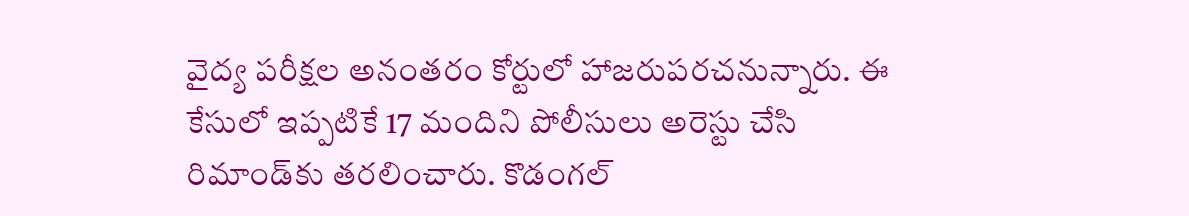వైద్య పరీక్షల అనంతరం కోర్టులో హాజరుపరచనున్నారు. ఈ కేసులో ఇప్పటికే 17 మందిని పోలీసులు అరెస్టు చేసి రిమాండ్‌కు తరలించారు. కొడంగల్‌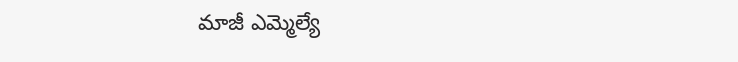మాజీ ఎమ్మెల్యే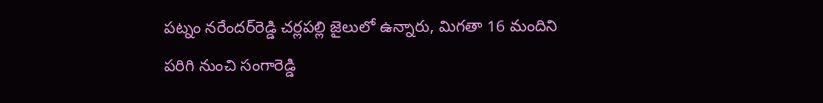పట్నం నరేందర్‌రెడ్డి చర్లపల్లి జైలులో ఉన్నారు, మిగతా 16 మందిని పరిగి నుంచి సంగారెడ్డి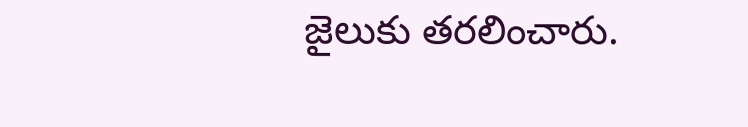జైలుకు తరలించారు.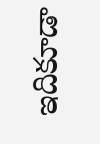ఇదికూడా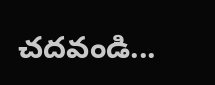చదవండి...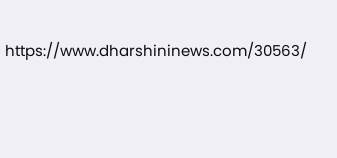https://www.dharshininews.com/30563/